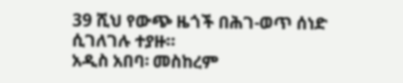39 ሺህ የውጭ ዜጎች በሕገ-ወጥ ሰነድ ሲገለገሉ ተያዙ።
አዲስ አበባ፡ መስከረም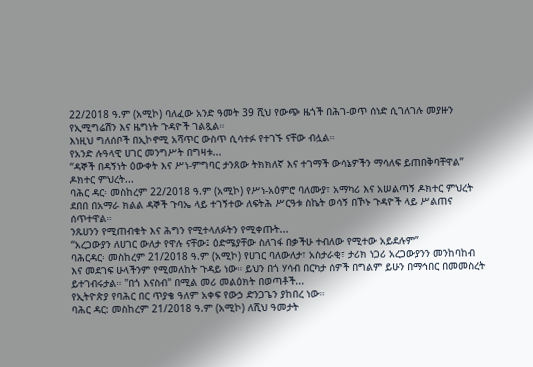22/2018 ዓ.ም (አሚኮ) ባለፈው አንድ ዓመት 39 ሺህ የውጭ ዜጎች በሕገ-ወጥ ሰነድ ሲገለገሉ መያዙን የኢሚግሬሽን እና ዜግነት ጉዳዮች ገልጿል።
እነዚህ ግለሰቦች በኢኮኖሚ አሻጥር ውስጥ ሲሳተፉ የተገኙ ናቸው ብሏል።
የአንድ ሉዓላዊ ሀገር መንግሥት በግዛቱ...
“ዳኞች በዳኝነት ዕውቀት እና ሥነ-ምግባር ታንጸው ትክክለኛ እና ተገማች ውሳኔዎችን ማሳለፍ ይጠበቅባቸዋል” ዶክተር ምህረት...
ባሕር ዳር፡ መስከረም 22/2018 ዓ.ም (አሚኮ) የሥነ-አዕምሮ ባለሙያ፣ አማካሪ እና አሠልጣኝ ዶክተር ምህረት ደበበ በአማራ ክልል ዳኞች ጉባኤ ላይ ተገኝተው ለፍትሕ ሥርዓቱ ስኬት ወሳኝ በኾኑ ጉዳዮች ላይ ሥልጠና ሰጥተዋል።
ንጹሀንን የሚጠብቁት እና ሕግን የሚተላለፉትን የሚቀጡት...
“አረጋውያን ለሀገር ውለታ የዋሉ ናቸው፤ ዕድሜያቸው ስለገፋ በቃችሁ ተብለው የሚተው አይደሉም”
ባሕርዳር፡ መስከረም 21/2018 ዓ.ም (አሚኮ) የሀገር ባለውለታ፣ አስታራቂ፣ ታሪክ ነጋሪ አረጋውያንን መንከባከብ እና መደገፍ ሁላችንም የሚመለከት ጉዳይ ነው። ይህን በጎ ሃሳብ በርካታ ሰዎች በግልም ይሁን በማኅበር በመመስረት ይተገብሩታል። "በጎ እናስብ" በሚል መሪ መልዕክት በወጣቶች...
የኢትዮጵያ የባሕር በር ጥያቄ ዓለም አቀፍ የውኃ ድንጋጌን ያከበረ ነው።
ባሕር ዳር: መስከረም 21/2018 ዓ.ም (አሚኮ) ለሺህ ዓመታት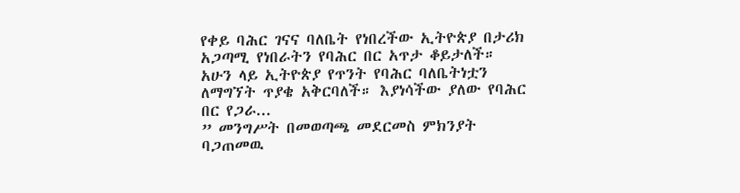የቀይ ባሕር ገናና ባለቤት የነበረችው ኢትዮጵያ በታሪክ አጋጣሚ የነበራትን የባሕር በር አጥታ ቆይታለች።
አሁን ላይ ኢትዮጵያ የጥንት የባሕር ባለቤትነቷን ለማግኘት ጥያቄ አቅርባለች። እያነሳችው ያለው የባሕር በር የጋራ...
” መንግሥት በመወጣጫ መደርመስ ምክንያት ባጋጠመዉ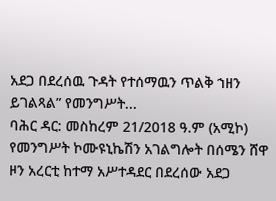አደጋ በደረሰዉ ጉዳት የተሰማዉን ጥልቅ ኀዘን ይገልጻል” የመንግሥት...
ባሕር ዳር: መስከረም 21/2018 ዓ.ም (አሚኮ) የመንግሥት ኮሙዩኒኬሽን አገልግሎት በሰሜን ሸዋ ዞን አረርቲ ከተማ አሥተዳደር በደረሰው አደጋ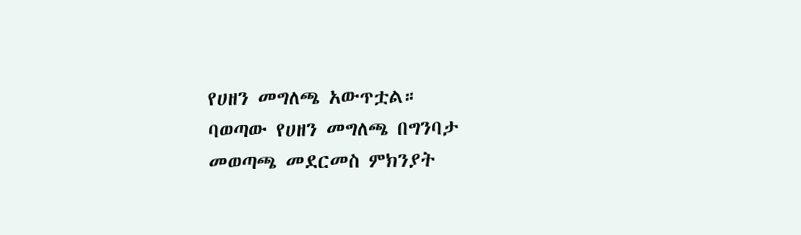የሀዘን መግለጫ አውጥቷል።
ባወጣው የሀዘን መግለጫ በግንባታ መወጣጫ መደርመስ ምክንያት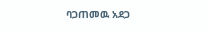ባጋጠመዉ አደጋ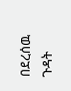በደረሰዉ ጉዳት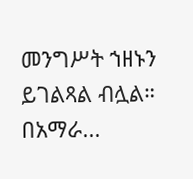መንግሥት ኀዘኑን ይገልጻል ብሏል።
በአማራ...